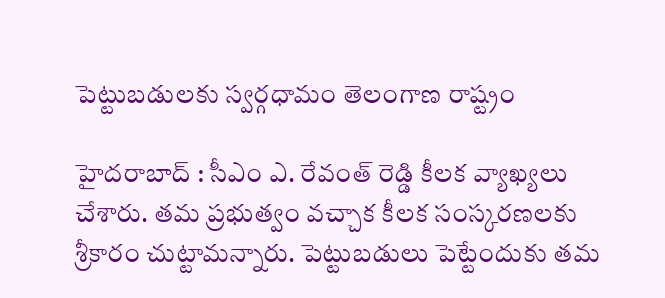పెట్టుబ‌డుల‌కు స్వ‌ర్గ‌ధామం తెలంగాణ రాష్ట్రం

హైద‌రాబాద్ : సీఎం ఎ. రేవంత్ రెడ్డి కీల‌క వ్యాఖ్య‌లు చేశారు. త‌మ ప్ర‌భుత్వం వ‌చ్చాక కీల‌క సంస్క‌ర‌ణ‌ల‌కు శ్రీ‌కారం చుట్టామ‌న్నారు. పెట్టుబ‌డులు పెట్టేందుకు త‌మ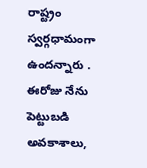రాష్ట్రం స్వ‌ర్గధామంగా ఉంద‌న్నారు . ఈరోజు నేను పెట్టుబడి అవకాశాలు,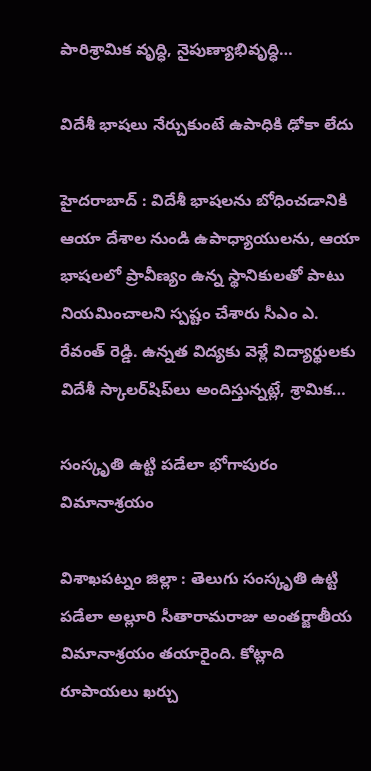పారిశ్రామిక వృద్ధి, నైపుణ్యాభివృద్ధి…

విదేశీ భాష‌లు నేర్చుకుంటే ఉపాధికి ఢోకా లేదు

హైద‌రాబాద్ : విదేశీ భాషలను బోధించడానికి ఆయా దేశాల నుండి ఉపాధ్యాయులను, ఆయా భాషలలో ప్రావీణ్యం ఉన్న స్థానికులతో పాటు నియమించాలని స్ప‌ష్టం చేశారు సీఎం ఎ. రేవంత్ రెడ్డి. ఉన్నత విద్యకు వెళ్లే విద్యార్థులకు విదేశీ స్కాలర్‌షిప్‌లు అందిస్తున్నట్లే, శ్రామిక…

సంస్కృతి ఉట్టి పడేలా భోగాపురం విమానాశ్రయం

విశాఖపట్నం జిల్లా : తెలుగు సంస్కృతి ఉట్టి ప‌డేలా అల్లూరి సీతారామరాజు అంతర్జాతీయ విమానాశ్రయం త‌యారైంది. కోట్లాది రూపాయ‌లు ఖ‌ర్చు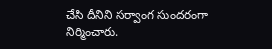చేసి దీనిని స‌ర్వాంగ సుంద‌రంగా నిర్మించారు.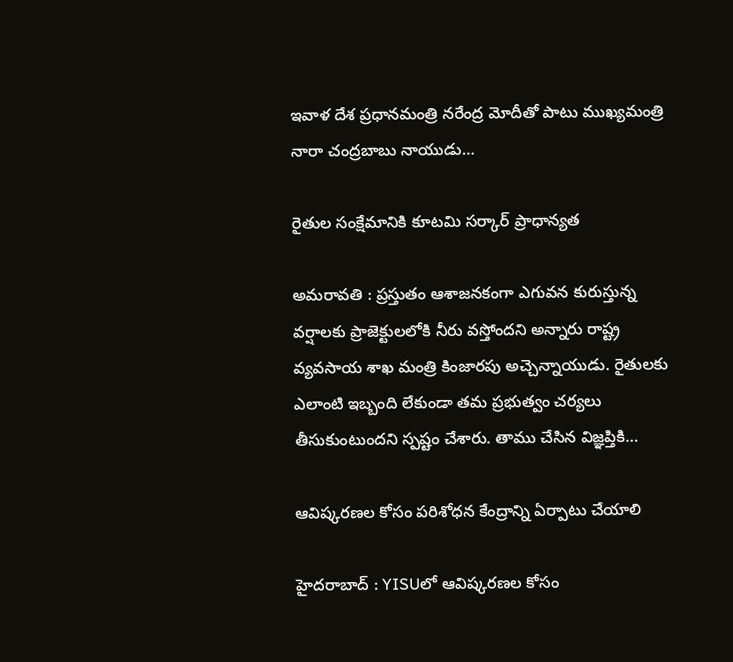ఇవాళ దేశ ప్ర‌ధాన‌మంత్రి న‌రేంద్ర మోదీతో పాటు ముఖ్య‌మంత్రి నారా చంద్ర‌బాబు నాయుడు…

రైతుల సంక్షేమానికి కూట‌మి స‌ర్కార్ ప్రాధాన్య‌త

అమ‌రావ‌తి : ప్ర‌స్తుతం ఆశాజ‌న‌కంగా ఎగువ‌న కురుస్తున్న వ‌ర్షాలకు ప్రాజెక్టుల‌లోకి నీరు వ‌స్తోంద‌ని అన్నారు రాష్ట్ర వ్య‌వ‌సాయ శాఖ మంత్రి కింజార‌పు అచ్చెన్నాయుడు. రైతుల‌కు ఎలాంటి ఇబ్బంది లేకుండా త‌మ ప్ర‌భుత్వం చ‌ర్య‌లు తీసుకుంటుంద‌ని స్ప‌ష్టం చేశారు. తాము చేసిన విజ్ఞ‌ప్తికి…

ఆవిష్క‌ర‌ణ‌ల కోసం ప‌రిశోధ‌న కేంద్రాన్ని ఏర్పాటు చేయాలి

హైద‌రాబాద్ : YISUలో ఆవిష్కరణల కోసం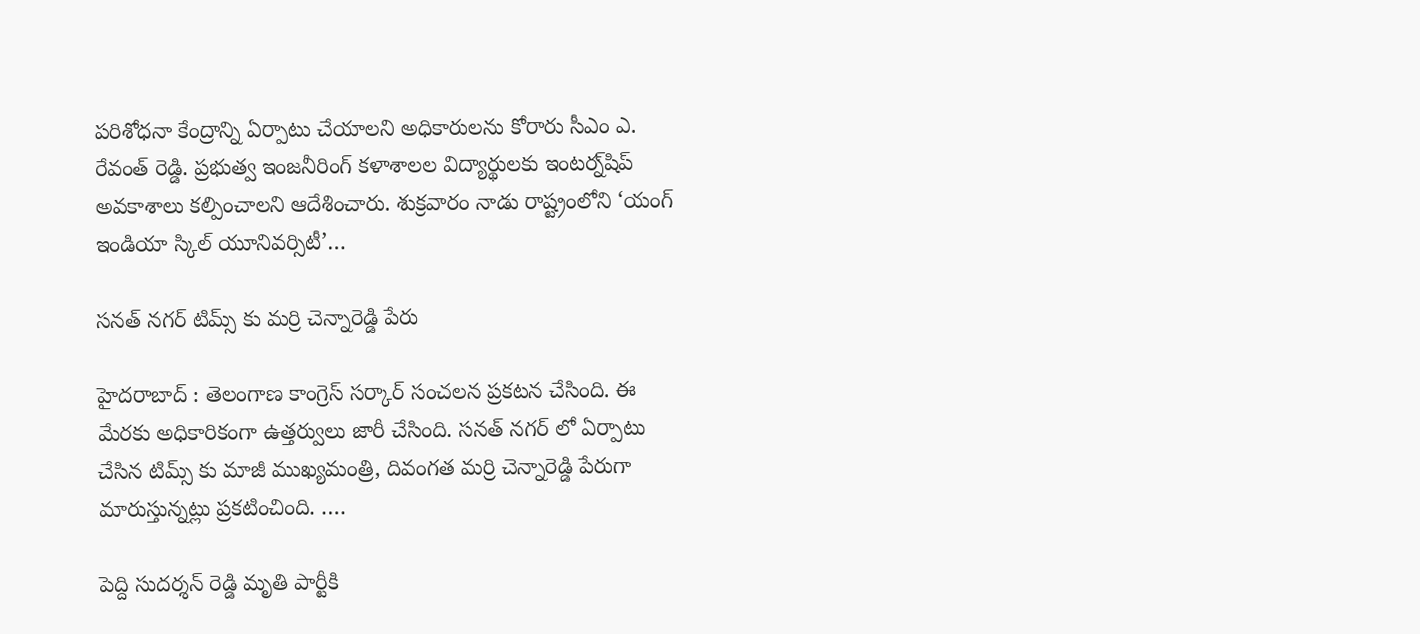పరిశోధనా కేంద్రాన్ని ఏర్పాటు చేయాలని అధికారులను కోరారు సీఎం ఎ. రేవంత్ రెడ్డి. ప్రభుత్వ ఇంజనీరింగ్ కళాశాలల విద్యార్థులకు ఇంటర్న్‌షిప్ అవకాశాలు కల్పించాలని ఆదేశించారు. శుక్రవారం నాడు రాష్ట్రంలోని ‘యంగ్ ఇండియా స్కిల్ యూనివర్సిటీ’…

స‌న‌త్ న‌గ‌ర్ టిమ్స్ కు మ‌ర్రి చెన్నారెడ్డి పేరు

హైద‌రాబాద్ : తెలంగాణ కాంగ్రెస్ స‌ర్కార్ సంచ‌ల‌న ప్ర‌క‌ట‌న చేసింది. ఈ మేర‌కు అధికారికంగా ఉత్త‌ర్వులు జారీ చేసింది. స‌న‌త్ న‌గ‌ర్ లో ఏర్పాటు చేసిన టిమ్స్ కు మాజీ ముఖ్య‌మంత్రి, దివంగ‌త మ‌ర్రి చెన్నారెడ్డి పేరుగా మారుస్తున్న‌ట్లు ప్ర‌క‌టించింది. .…

పెద్ది సుద‌ర్శ‌న్ రెడ్డి మృతి పార్టీకి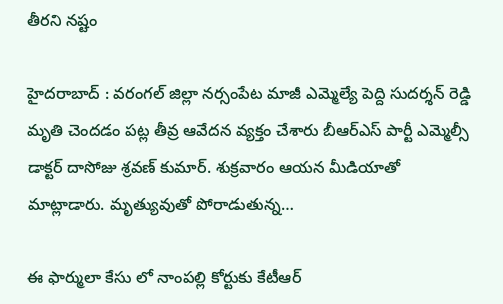తీర‌ని న‌ష్టం

హైద‌రాబాద్ : వ‌రంగ‌ల్ జిల్లా న‌ర్సంపేట మాజీ ఎమ్మెల్యే పెద్ది సుద‌ర్శ‌న్ రెడ్డి మృతి చెంద‌డం ప‌ట్ల తీవ్ర ఆవేద‌న వ్య‌క్తం చేశారు బీఆర్ఎస్ పార్టీ ఎమ్మెల్సీ డాక్ట‌ర్ దాసోజు శ్ర‌వ‌ణ్ కుమార్. శుక్ర‌వారం ఆయ‌న మీడియాతో మాట్లాడారు. మృత్యువుతో పోరాడుతున్న…

ఈ ఫార్ములా కేసు లో నాంప‌ల్లి కోర్టుకు కేటీఆర్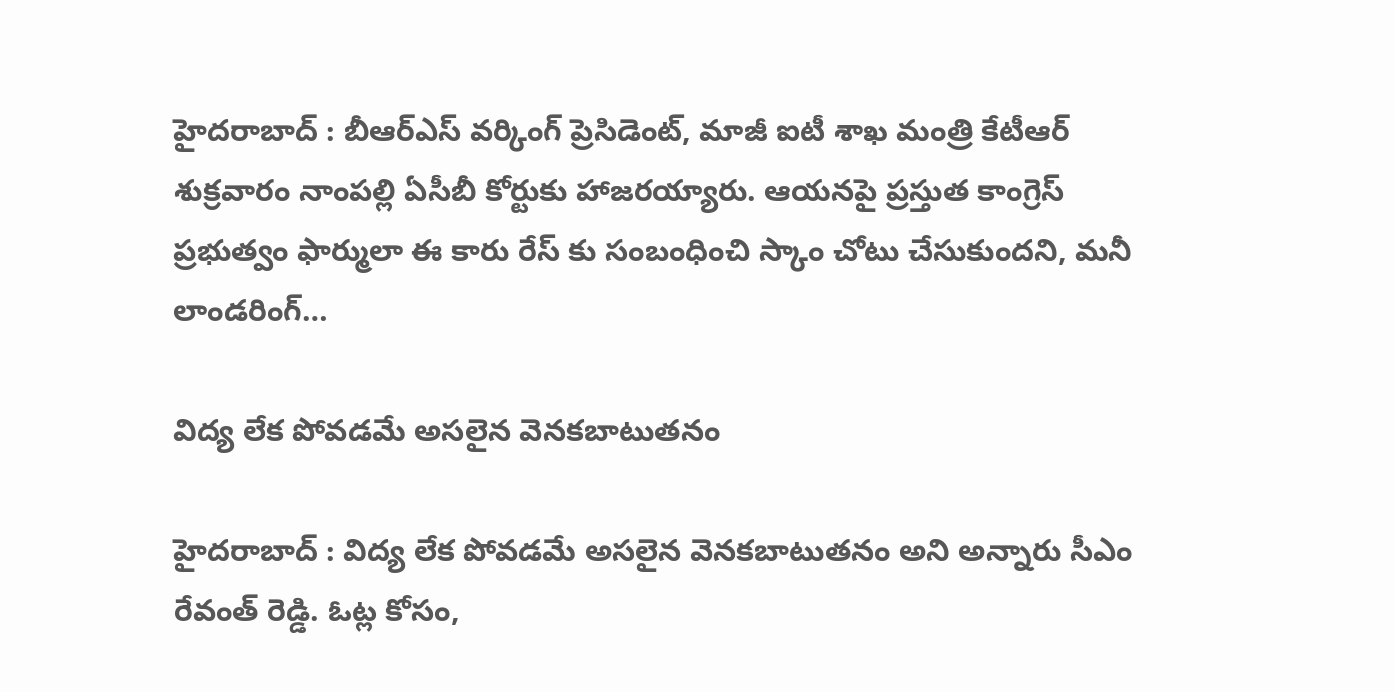హైద‌రాబాద్ : బీఆర్ఎస్ వ‌ర్కింగ్ ప్రెసిడెంట్, మాజీ ఐటీ శాఖ మంత్రి కేటీఆర్ శుక్ర‌వారం నాంప‌ల్లి ఏసీబీ కోర్టుకు హాజ‌ర‌య్యారు. ఆయ‌న‌పై ప్ర‌స్తుత కాంగ్రెస్ ప్ర‌భుత్వం ఫార్ములా ఈ కారు రేస్ కు సంబంధించి స్కాం చోటు చేసుకుంద‌ని, మ‌నీ లాండ‌రింగ్…

విద్య లేక పోవడమే అసలైన వెనకబాటుతనం

హైద‌రాబాద్ : విద్య లేక పోవడమే అసలైన వెనకబాటుతనం అని అన్నారు సీఎం రేవంత్ రెడ్డి. ఓట్ల కోసం,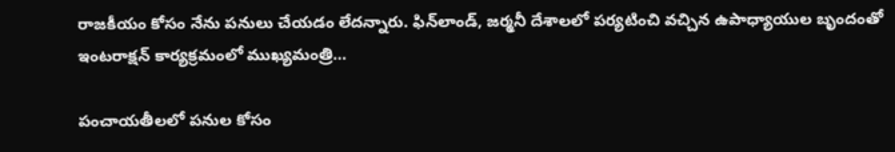రాజకీయం కోసం నేను పనులు చేయడం లేదన్నారు. ఫిన్‌లాండ్, జర్మనీ దేశాలలో పర్యటించి వ‌చ్చిన ఉపాధ్యాయుల బృందంతో ఇంటరాక్షన్ కార్యక్రమంలో ముఖ్యమంత్రి…

పంచాయ‌తీల‌లో ప‌నుల కోసం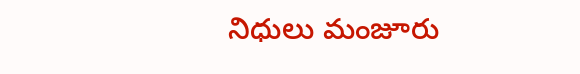నిధులు మంజూరు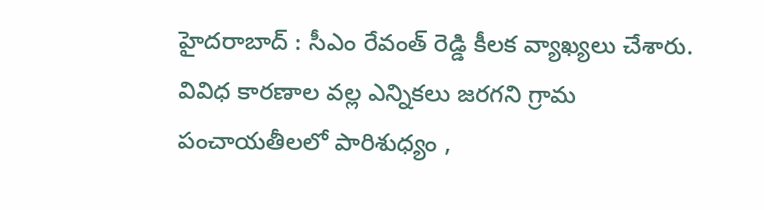హైద‌రాబాద్ : సీఎం రేవంత్ రెడ్డి కీల‌క వ్యాఖ్య‌లు చేశారు. వివిధ కారణాల వల్ల ఎన్నికలు జరగని గ్రామ పంచాయతీలలో పారిశుధ్యం ,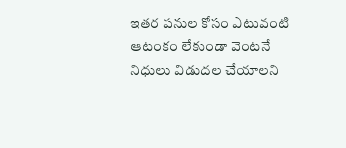ఇతర పనుల కోసం ఎటువంటి ఆటంకం లేకుండా వెంటనే నిధులు విడుదల చేయాలని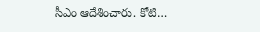సీఎం ఆదేశించారు. కోటి…